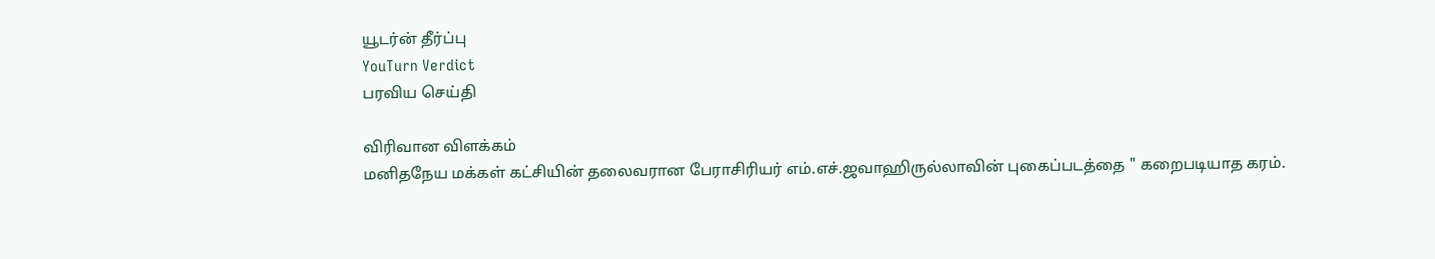யூடர்ன் தீர்ப்பு
YouTurn Verdict
பரவிய செய்தி

விரிவான விளக்கம்
மனிதநேய மக்கள் கட்சியின் தலைவரான பேராசிரியர் எம்.எச்.ஜவாஹிருல்லாவின் புகைப்படத்தை " கறைபடியாத கரம்.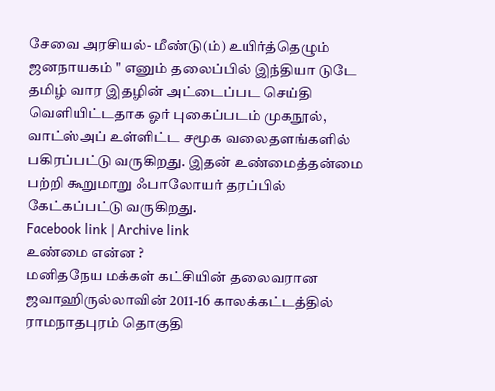சேவை அரசியல்- மீண்டு(ம்) உயிர்த்தெழும் ஜனநாயகம் " எனும் தலைப்பில் இந்தியா டுடே தமிழ் வார இதழின் அட்டைப்பட செய்தி வெளியிட்டதாக ஓர் புகைப்படம் முகநூல், வாட்ஸ்அப் உள்ளிட்ட சமூக வலைதளங்களில் பகிரப்பட்டு வருகிறது. இதன் உண்மைத்தன்மை பற்றி கூறுமாறு ஃபாலோயர் தரப்பில் கேட்கப்பட்டு வருகிறது.
Facebook link | Archive link
உண்மை என்ன ?
மனிதநேய மக்கள் கட்சியின் தலைவரான ஜவாஹிருல்லாவின் 2011-16 காலக்கட்டத்தில் ராமநாதபுரம் தொகுதி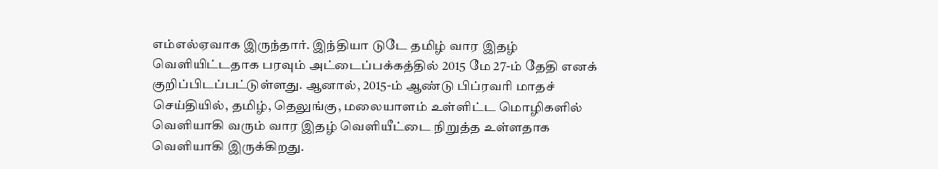எம்எல்ஏவாக இருந்தார். இந்தியா டுடே தமிழ் வார இதழ் வெளியிட்டதாக பரவும் அட்டைப்பக்கத்தில் 2015 மே 27-ம் தேதி எனக் குறிப்பிடப்பட்டுள்ளது. ஆனால், 2015-ம் ஆண்டு பிப்ரவரி மாதச் செய்தியில், தமிழ், தெலுங்கு, மலையாளம் உள்ளிட்ட மொழிகளில் வெளியாகி வரும் வார இதழ் வெளியீட்டை நிறுத்த உள்ளதாக வெளியாகி இருக்கிறது.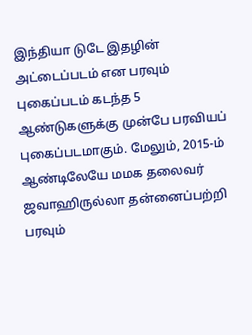இந்தியா டுடே இதழின் அட்டைப்படம் என பரவும் புகைப்படம் கடந்த 5 ஆண்டுகளுக்கு முன்பே பரவியப் புகைப்படமாகும். மேலும், 2015-ம் ஆண்டிலேயே மமக தலைவர் ஜவாஹிருல்லா தன்னைப்பற்றி பரவும்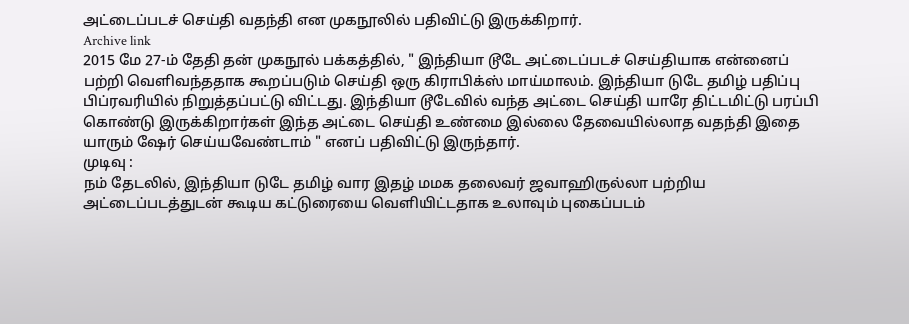அட்டைப்படச் செய்தி வதந்தி என முகநூலில் பதிவிட்டு இருக்கிறார்.
Archive link
2015 மே 27-ம் தேதி தன் முகநூல் பக்கத்தில், " இந்தியா டூடே அட்டைப்படச் செய்தியாக என்னைப் பற்றி வெளிவந்ததாக கூறப்படும் செய்தி ஒரு கிராபிக்ஸ் மாய்மாலம். இந்தியா டுடே தமிழ் பதிப்பு பிப்ரவரியில் நிறுத்தப்பட்டு விட்டது. இந்தியா டூடேவில் வந்த அட்டை செய்தி யாரே திட்டமிட்டு பரப்பி கொண்டு இருக்கிறார்கள் இந்த அட்டை செய்தி உண்மை இல்லை தேவையில்லாத வதந்தி இதை யாரும் ஷேர் செய்யவேண்டாம் " எனப் பதிவிட்டு இருந்தார்.
முடிவு :
நம் தேடலில், இந்தியா டுடே தமிழ் வார இதழ் மமக தலைவர் ஜவாஹிருல்லா பற்றிய அட்டைப்படத்துடன் கூடிய கட்டுரையை வெளியிட்டதாக உலாவும் புகைப்படம்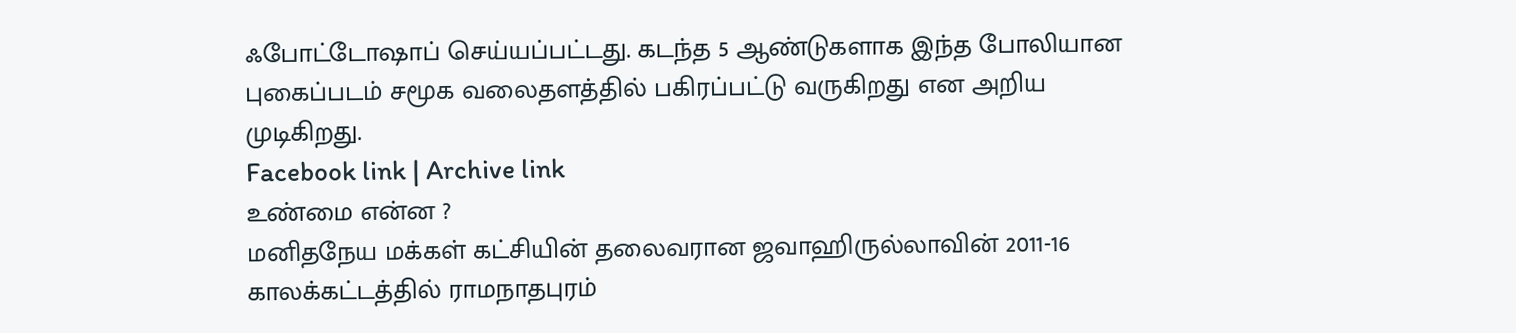ஃபோட்டோஷாப் செய்யப்பட்டது. கடந்த 5 ஆண்டுகளாக இந்த போலியான புகைப்படம் சமூக வலைதளத்தில் பகிரப்பட்டு வருகிறது என அறிய முடிகிறது.
Facebook link | Archive link
உண்மை என்ன ?
மனிதநேய மக்கள் கட்சியின் தலைவரான ஜவாஹிருல்லாவின் 2011-16 காலக்கட்டத்தில் ராமநாதபுரம்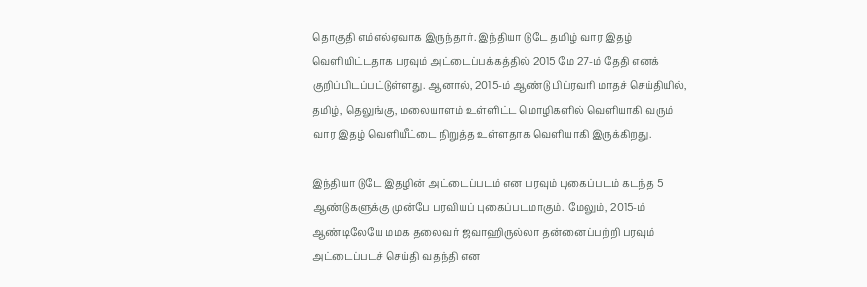தொகுதி எம்எல்ஏவாக இருந்தார். இந்தியா டுடே தமிழ் வார இதழ் வெளியிட்டதாக பரவும் அட்டைப்பக்கத்தில் 2015 மே 27-ம் தேதி எனக் குறிப்பிடப்பட்டுள்ளது. ஆனால், 2015-ம் ஆண்டு பிப்ரவரி மாதச் செய்தியில், தமிழ், தெலுங்கு, மலையாளம் உள்ளிட்ட மொழிகளில் வெளியாகி வரும் வார இதழ் வெளியீட்டை நிறுத்த உள்ளதாக வெளியாகி இருக்கிறது.

இந்தியா டுடே இதழின் அட்டைப்படம் என பரவும் புகைப்படம் கடந்த 5 ஆண்டுகளுக்கு முன்பே பரவியப் புகைப்படமாகும். மேலும், 2015-ம் ஆண்டிலேயே மமக தலைவர் ஜவாஹிருல்லா தன்னைப்பற்றி பரவும் அட்டைப்படச் செய்தி வதந்தி என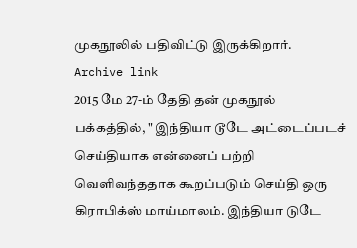முகநூலில் பதிவிட்டு இருக்கிறார்.
Archive link
2015 மே 27-ம் தேதி தன் முகநூல் பக்கத்தில், " இந்தியா டூடே அட்டைப்படச் செய்தியாக என்னைப் பற்றி வெளிவந்ததாக கூறப்படும் செய்தி ஒரு கிராபிக்ஸ் மாய்மாலம். இந்தியா டுடே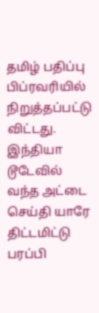தமிழ் பதிப்பு பிப்ரவரியில் நிறுத்தப்பட்டு விட்டது. இந்தியா டூடேவில் வந்த அட்டை செய்தி யாரே திட்டமிட்டு பரப்பி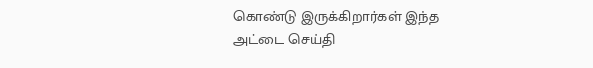கொண்டு இருக்கிறார்கள் இந்த அட்டை செய்தி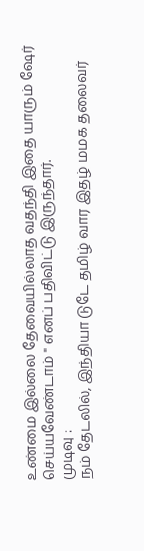உண்மை இல்லை தேவையில்லாத வதந்தி இதை யாரும் ஷேர் செய்யவேண்டாம் " எனப் பதிவிட்டு இருந்தார்.
முடிவு :
நம் தேடலில், இந்தியா டுடே தமிழ் வார இதழ் மமக தலைவர்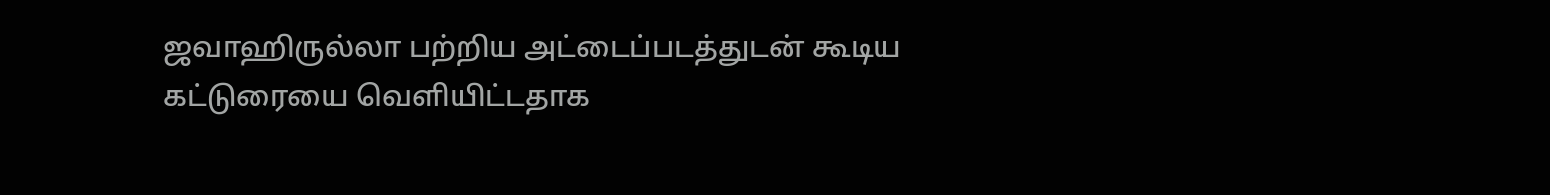ஜவாஹிருல்லா பற்றிய அட்டைப்படத்துடன் கூடிய கட்டுரையை வெளியிட்டதாக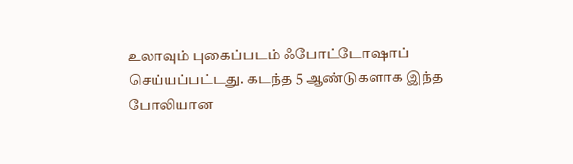உலாவும் புகைப்படம் ஃபோட்டோஷாப் செய்யப்பட்டது. கடந்த 5 ஆண்டுகளாக இந்த போலியான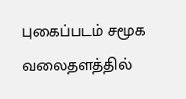புகைப்படம் சமூக வலைதளத்தில்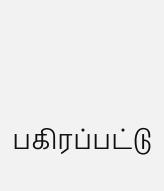பகிரப்பட்டு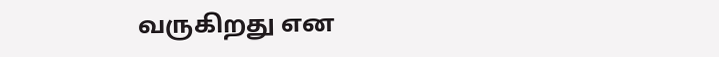வருகிறது என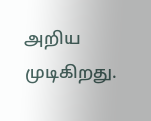அறிய முடிகிறது.